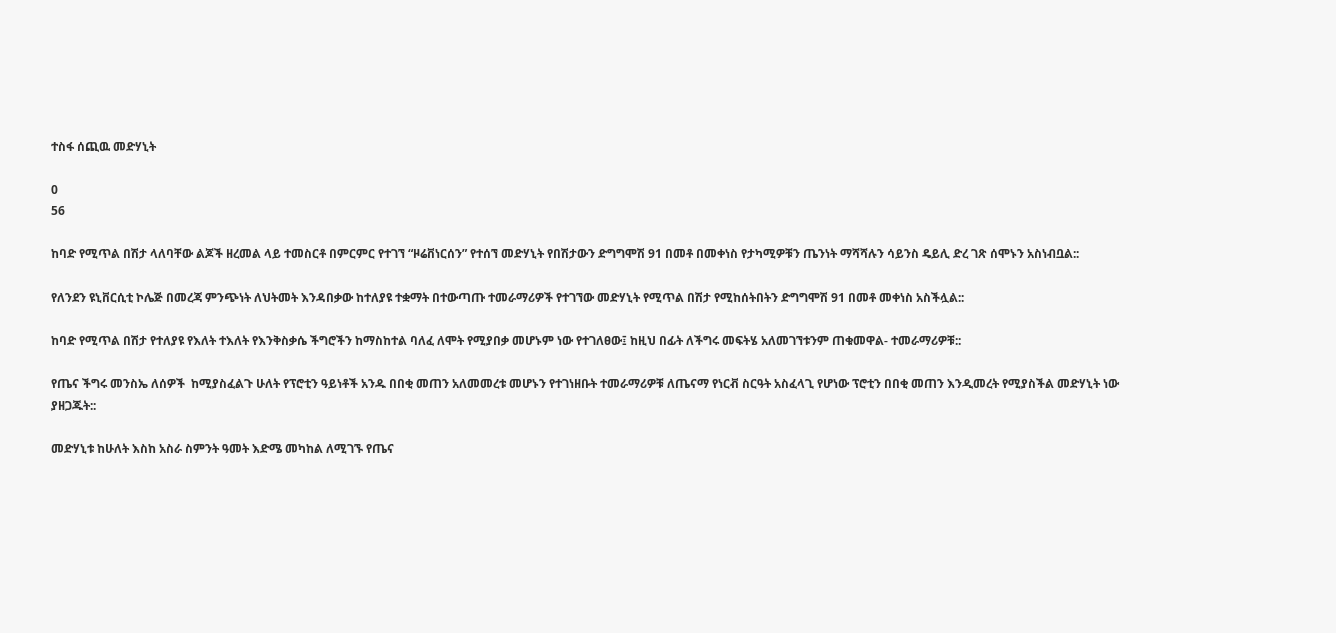ተስፋ ሰጪዉ መድሃኒት

0
56

ከባድ የሚጥል በሽታ ላለባቸው ልጆች ዘረመል ላይ ተመስርቶ በምርምር የተገኘ “ዞሬቨነርሰን” የተሰኘ መድሃኒት የበሽታውን ድግግሞሽ 91 በመቶ በመቀነስ የታካሚዎቹን ጤንነት ማሻሻሉን ሳይንስ ዴይሊ ድረ ገጽ ሰሞኑን አስነብቧል::

የለንደን ዩኒቨርሲቲ ኮሌጅ በመረጃ ምንጭነት ለህትመት እንዳበቃው ከተለያዩ ተቋማት በተውጣጡ ተመራማሪዎች የተገኘው መድሃኒት የሚጥል በሽታ የሚከሰትበትን ድግግሞሽ 91 በመቶ መቀነስ አስችሏል::

ከባድ የሚጥል በሽታ የተለያዩ የእለት ተእለት የእንቅስቃሴ ችግሮችን ከማስከተል ባለፈ ለሞት የሚያበቃ መሆኑም ነው የተገለፀው፤ ከዚህ በፊት ለችግሩ መፍትሄ አለመገኘቱንም ጠቁመዋል- ተመራማሪዎቹ::

የጤና ችግሩ መንስኤ ለሰዎች  ከሚያስፈልጉ ሁለት የፕሮቲን ዓይነቶች አንዱ በበቂ መጠን አለመመረቱ መሆኑን የተገነዘቡት ተመራማሪዎቹ ለጤናማ የነርቭ ስርዓት አስፈላጊ የሆነው ፕሮቲን በበቂ መጠን እንዲመረት የሚያስችል መድሃኒት ነው ያዘጋጁት::

መድሃኒቱ ከሁለት እስከ አስራ ስምንት ዓመት እድሜ መካከል ለሚገኙ የጤና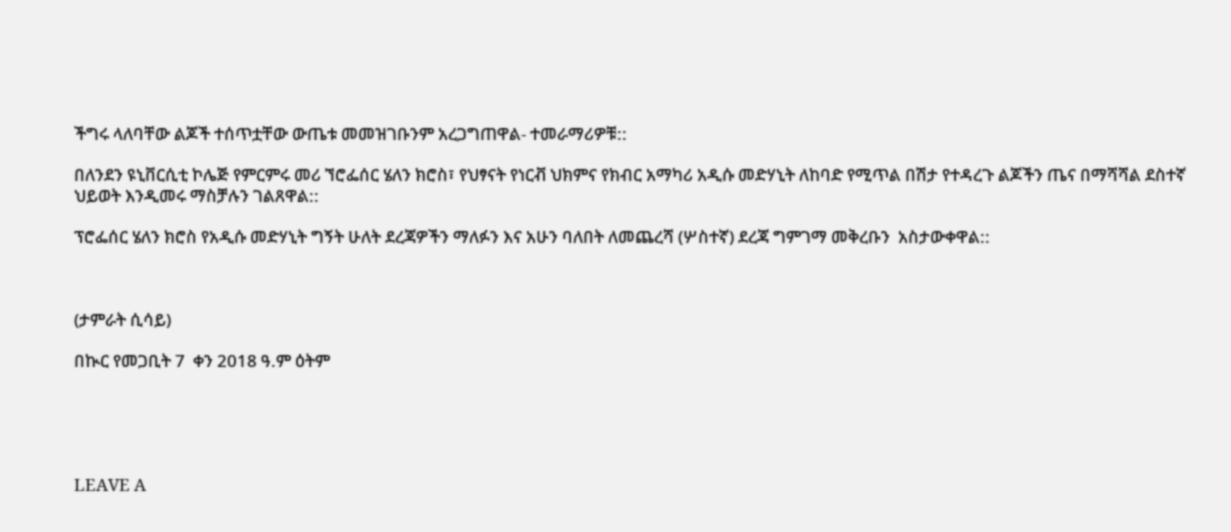ችግሩ ላለባቸው ልጆች ተሰጥቷቸው ውጤቱ መመዝገቡንም አረጋግጠዋል- ተመራማሪዎቹ::

በለንደን ዩኒቨርሲቲ ኮሌጅ የምርምሩ መሪ ኘሮፌሰር ሄለን ክሮስ፣ የህፃናት የነርቭ ህክምና የክብር አማካሪ አዲሱ መድሃኒት ለከባድ የሚጥል በሽታ የተዳረጉ ልጆችን ጤና በማሻሻል ደስተኛ ህይወት እንዲመሩ ማስቻሉን ገልጸዋል::

ፕሮፌሰር ሄለን ክሮስ የአዲሱ መድሃኒት ግኝት ሁለት ደረጃዎችን ማለፉን እና አሁን ባለበት ለመጨረሻ (ሦስተኛ) ደረጃ ግምገማ መቅረቡን  አስታውቀዋል::



(ታምራት ሲሳይ)

በኲር የመጋቢት 7  ቀን 2018 ዓ.ም ዕትም





LEAVE A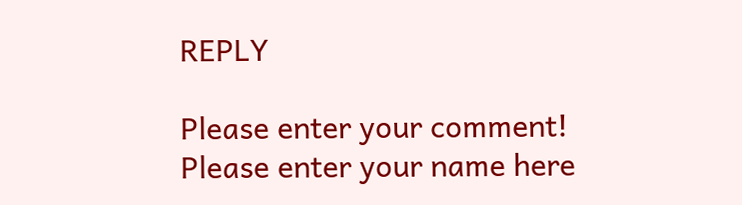REPLY

Please enter your comment!
Please enter your name here